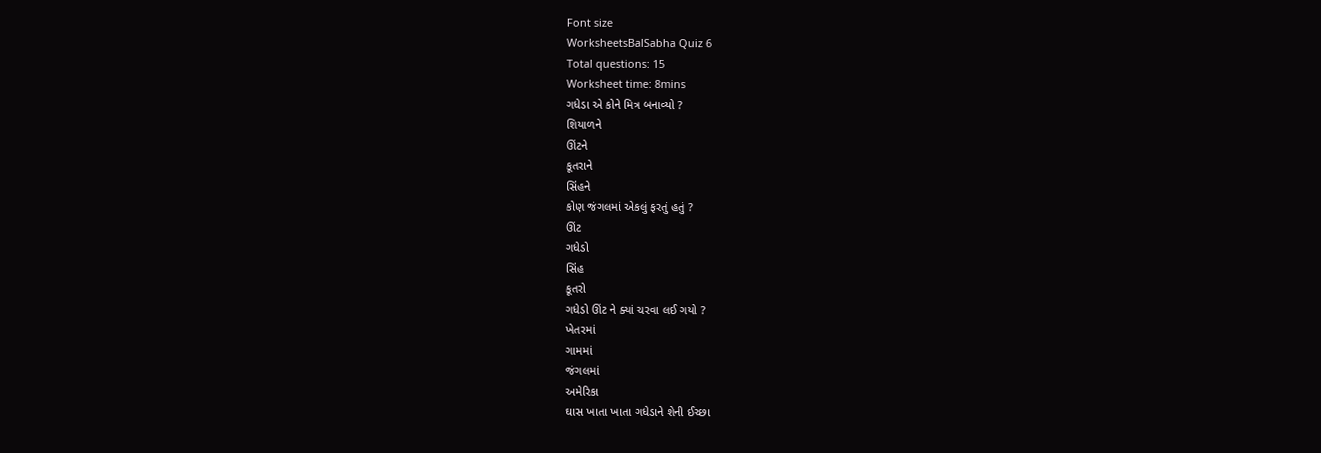Font size
WorksheetsBalSabha Quiz 6
Total questions: 15
Worksheet time: 8mins
ગધેડા એ કોને મિત્ર બનાવ્યો ?
શિયાળને
ઊંટને
કૂતરાને
સિંહને
કોણ જંગલમાં એકલું ફરતું હતું ?
ઊંટ
ગધેડો
સિંહ
કૂતરો
ગધેડો ઊંટ ને ક્યાં ચરવા લઈ ગયો ?
ખેતરમાં
ગામમાં
જંગલમાં
અમેરિકા
ઘાસ ખાતા ખાતા ગધેડાને શેની ઈચ્છા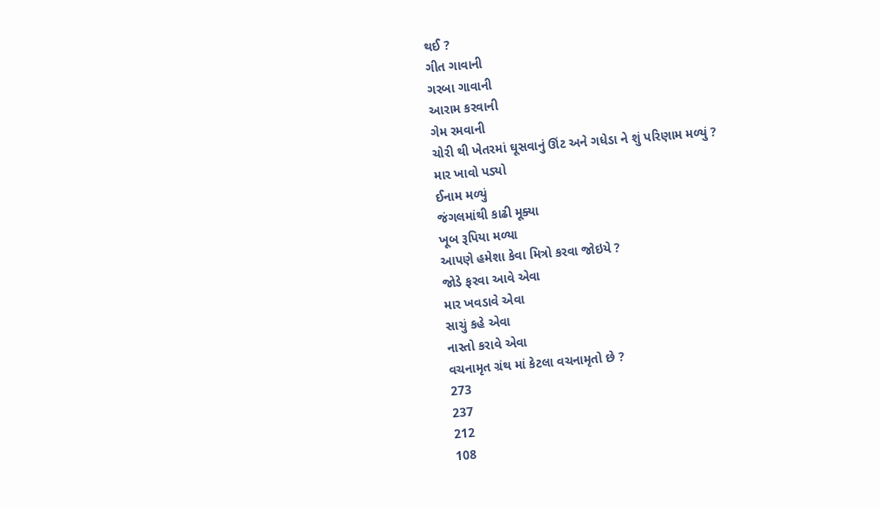થઈ ?
ગીત ગાવાની
ગરબા ગાવાની
આરામ કરવાની
ગેમ રમવાની
ચોરી થી ખેતરમાં ઘૂસવાનું ઊંટ અને ગધેડા ને શું પરિણામ મળ્યું ?
માર ખાવો પડ્યો
ઈનામ મળ્યું
જંગલમાંથી કાઢી મૂક્યા
ખૂબ રૂપિયા મળ્યા
આપણે હમેશા કેવા મિત્રો કરવા જોઇયે ?
જોડે ફરવા આવે એવા
માર ખવડાવે એવા
સાચું કહે એવા
નાસ્તો કરાવે એવા
વચનામૃત ગ્રંથ માં કેટલા વચનામૃતો છે ?
273
237
212
108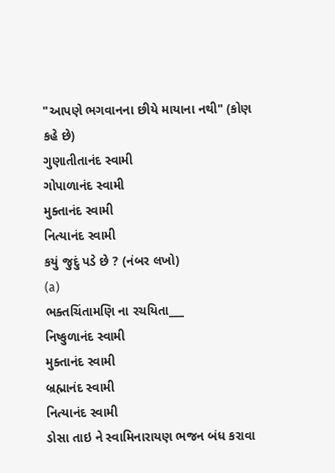"આપણે ભગવાનના છીયે માયાના નથી" (કોણ કહે છે)
ગુણાતીતાનંદ સ્વામી
ગોપાળાનંદ સ્વામી
મુક્તાનંદ સ્વામી
નિત્યાનંદ સ્વામી
કયું જુદું પડે છે ? (નંબર લખો)
(a)
ભક્તચિંતામણિ ના રચયિતા___
નિષ્કુળાનંદ સ્વામી
મુક્તાનંદ સ્વામી
બ્રહ્માનંદ સ્વામી
નિત્યાનંદ સ્વામી
ડોસા તાઇ ને સ્વામિનારાયણ ભજન બંધ કરાવા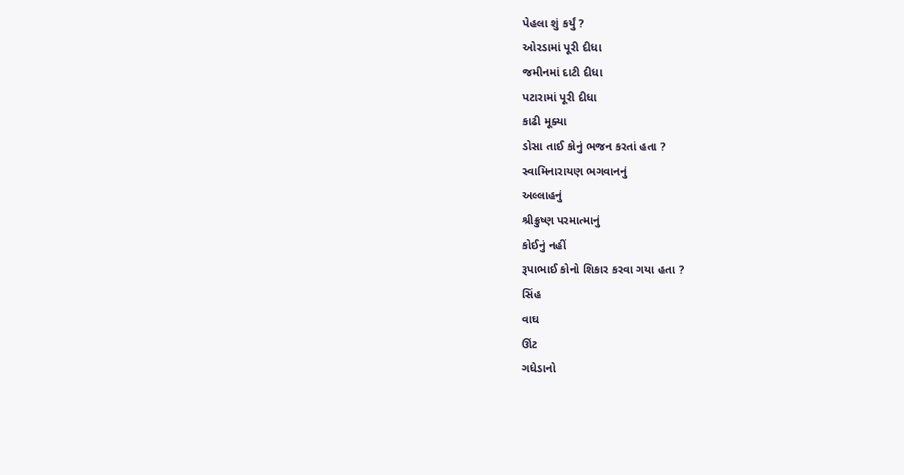પેહલા શું કર્યું ?
ઓરડામાં પૂરી દીધા
જમીનમાં દાટી દીધા
પટારામાં પૂરી દીધા
કાઢી મૂક્યા
ડોસા તાઈ કોનું ભજન કરતાં હતા ?
સ્વામિનારાયણ ભગવાનનું
અલ્લાહનું
શ્રીક્રુષ્ણ પરમાત્માનું
કોઈનું નહીં
રૂપાભાઈ કોનો શિકાર કરવા ગયા હતા ?
સિંહ
વાઘ
ઊંટ
ગધેડાનો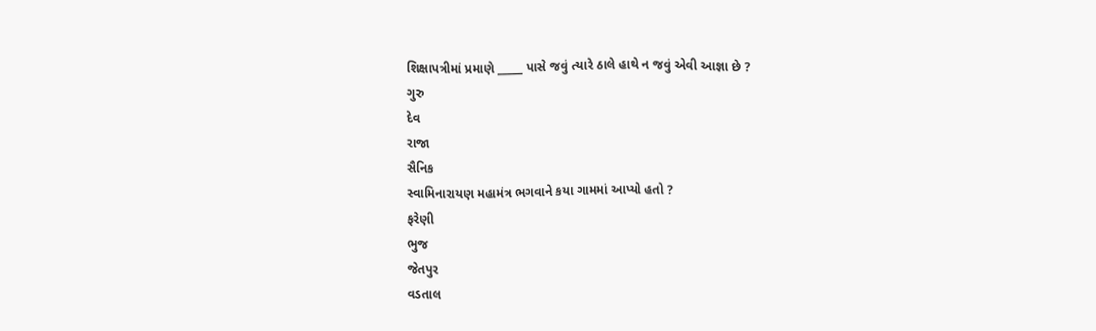શિક્ષાપત્રીમાં પ્રમાણે _____ પાસે જવું ત્યારે ઠાલે હાથે ન જવું એવી આજ્ઞા છે ?
ગુરુ
દેવ
રાજા
સૈનિક
સ્વામિનારાયણ મહામંત્ર ભગવાને કયા ગામમાં આપ્યો હતો ?
ફરેણી
ભુજ
જેતપુર
વડતાલ